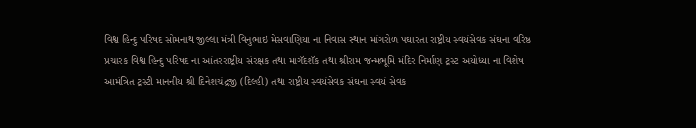વિશ્વ હિન્દુ પરિષદ સોમનાથ જીલ્લા મંત્રી વિનુભાઇ મેસવાણિયા ના નિવાસ સ્થાન માંગરોળ પઘારતા રાષ્ટ્રીય સ્વયંસેવક સંઘના વરિષ્ઠ પ્રચારક વિશ્વ હિન્દુ પરિષદ ના આંતરરાષ્ટ્રીય સંરક્ષક તથા માગૅદશૅક તથા શ્રીરામ જન્મભૂમિ મંદિર નિર્માણ ટ્રસ્ટ અયોધ્યા ના વિશેષ આમંત્રિત ટ્રસ્ટી માનનીય શ્રી દિનેશચંદ્રજી (દિલ્હી) તથા રાષ્ટ્રીય સ્વયંસેવક સંઘના સ્વયં સેવક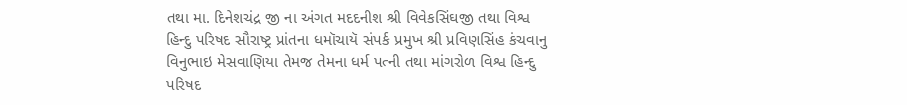તથા મા. દિનેશચંદ્ર જી ના અંગત મદદનીશ શ્રી વિવેકસિંઘજી તથા વિશ્વ હિન્દુ પરિષદ સૌરાષ્ટ્ર પ્રાંતના ધમૉચાયૅ સંપર્ક પ્રમુખ શ્રી પ્રવિણસિંહ કંચવાનુ વિનુભાઇ મેસવાણિયા તેમજ તેમના ધર્મ પત્ની તથા માંગરોળ વિશ્વ હિન્દુ પરિષદ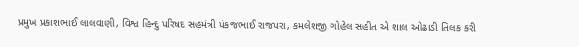પ્રમુખ પ્રકાશભાઈ લાલવાણી, વિશ્વ હિન્દુ પરિષદ સહમંત્રી પંકજભાઈ રાજપરા, કમલેશજી ગોહેલ સહીત એ શાલ ઓઢાડી તિલક કરી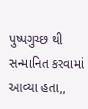પુષ્પગુચ્છ થી સન્માનિત કરવામાં આવ્યા હતા,,